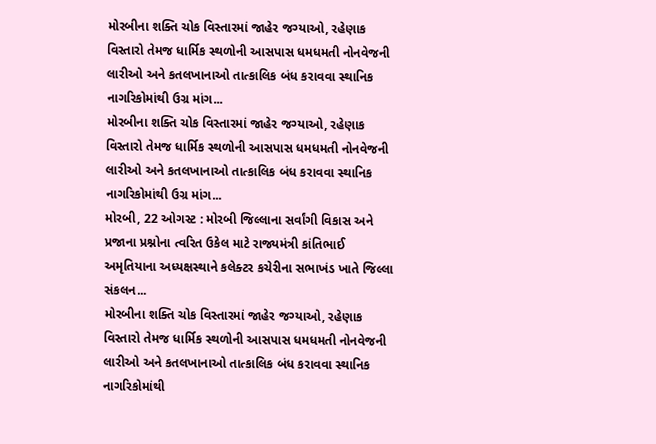મોરબીના શક્તિ ચોક વિસ્તારમાં જાહેર જગ્યાઓ, રહેણાક વિસ્તારો તેમજ ધાર્મિક સ્થળોની આસપાસ ધમધમતી નોનવેજની લારીઓ અને કતલખાનાઓ તાત્કાલિક બંધ કરાવવા સ્થાનિક નાગરિકોમાંથી ઉગ્ર માંગ...
મોરબીના શક્તિ ચોક વિસ્તારમાં જાહેર જગ્યાઓ, રહેણાક વિસ્તારો તેમજ ધાર્મિક સ્થળોની આસપાસ ધમધમતી નોનવેજની લારીઓ અને કતલખાનાઓ તાત્કાલિક બંધ કરાવવા સ્થાનિક નાગરિકોમાંથી ઉગ્ર માંગ...
મોરબી, 22 ઓગસ્ટ : મોરબી જિલ્લાના સર્વાંગી વિકાસ અને પ્રજાના પ્રશ્નોના ત્વરિત ઉકેલ માટે રાજ્યમંત્રી કાંતિભાઈ અમૃતિયાના અધ્યક્ષસ્થાને કલેક્ટર કચેરીના સભાખંડ ખાતે જિલ્લા સંકલન...
મોરબીના શક્તિ ચોક વિસ્તારમાં જાહેર જગ્યાઓ, રહેણાક વિસ્તારો તેમજ ધાર્મિક સ્થળોની આસપાસ ધમધમતી નોનવેજની લારીઓ અને કતલખાનાઓ તાત્કાલિક બંધ કરાવવા સ્થાનિક નાગરિકોમાંથી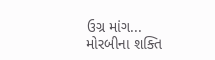ઉગ્ર માંગ...
મોરબીના શક્તિ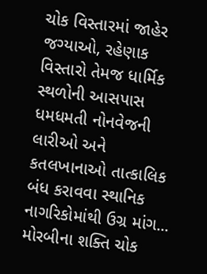ચોક વિસ્તારમાં જાહેર જગ્યાઓ, રહેણાક વિસ્તારો તેમજ ધાર્મિક સ્થળોની આસપાસ ધમધમતી નોનવેજની લારીઓ અને કતલખાનાઓ તાત્કાલિક બંધ કરાવવા સ્થાનિક નાગરિકોમાંથી ઉગ્ર માંગ...
મોરબીના શક્તિ ચોક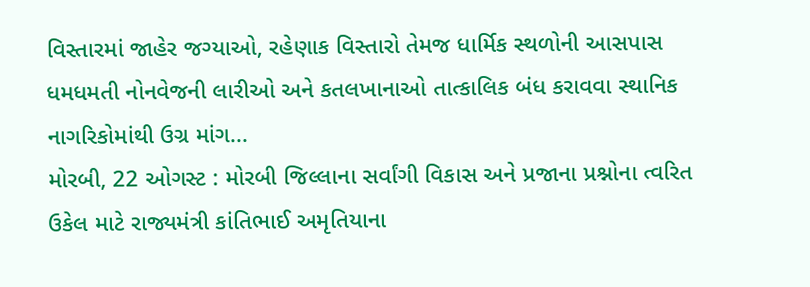વિસ્તારમાં જાહેર જગ્યાઓ, રહેણાક વિસ્તારો તેમજ ધાર્મિક સ્થળોની આસપાસ ધમધમતી નોનવેજની લારીઓ અને કતલખાનાઓ તાત્કાલિક બંધ કરાવવા સ્થાનિક નાગરિકોમાંથી ઉગ્ર માંગ...
મોરબી, 22 ઓગસ્ટ : મોરબી જિલ્લાના સર્વાંગી વિકાસ અને પ્રજાના પ્રશ્નોના ત્વરિત ઉકેલ માટે રાજ્યમંત્રી કાંતિભાઈ અમૃતિયાના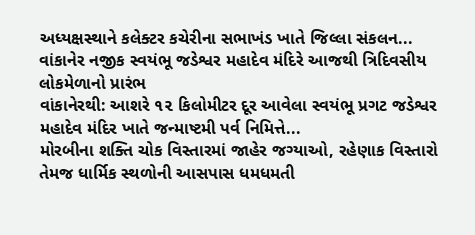અધ્યક્ષસ્થાને કલેક્ટર કચેરીના સભાખંડ ખાતે જિલ્લા સંકલન...
વાંકાનેર નજીક સ્વયંભૂ જડેશ્વર મહાદેવ મંદિરે આજથી ત્રિદિવસીય લોકમેળાનો પ્રારંભ
વાંકાનેરથી: આશરે ૧૨ કિલોમીટર દૂર આવેલા સ્વયંભૂ પ્રગટ જડેશ્વર મહાદેવ મંદિર ખાતે જન્માષ્ટમી પર્વ નિમિત્તે...
મોરબીના શક્તિ ચોક વિસ્તારમાં જાહેર જગ્યાઓ, રહેણાક વિસ્તારો તેમજ ધાર્મિક સ્થળોની આસપાસ ધમધમતી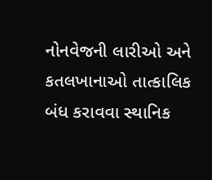નોનવેજની લારીઓ અને કતલખાનાઓ તાત્કાલિક બંધ કરાવવા સ્થાનિક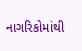નાગરિકોમાંથી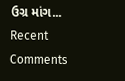ઉગ્ર માંગ...
Recent Comments